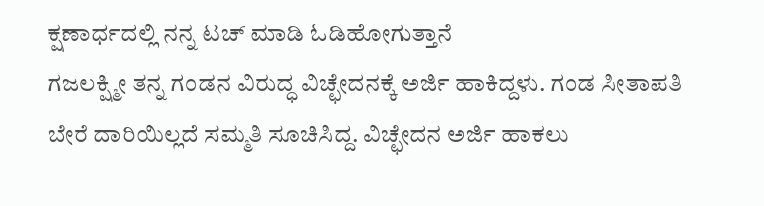ಕ್ಷಣಾರ್ಧದಲ್ಲಿ ನನ್ನ ಟಚ್ ಮಾಡಿ ಓಡಿಹೋಗುತ್ತಾನೆ
ಗಜಲಕ್ಷ್ಮೀ ತನ್ನ ಗಂಡನ ವಿರುದ್ಧ ವಿಚ್ಛೇದನಕ್ಕೆ ಅರ್ಜಿ ಹಾಕಿದ್ದಳು. ಗಂಡ ಸೀತಾಪತಿ ಬೇರೆ ದಾರಿಯಿಲ್ಲದೆ ಸಮ್ಮತಿ ಸೂಚಿಸಿದ್ದ. ವಿಚ್ಛೇದನ ಅರ್ಜಿ ಹಾಕಲು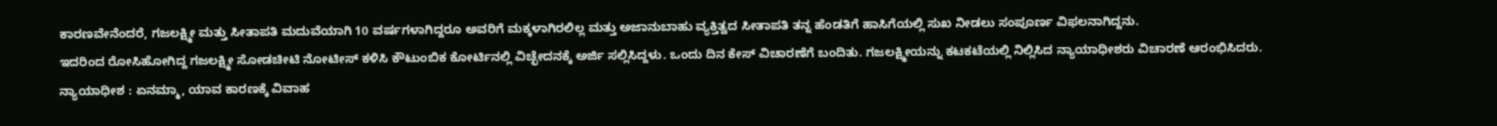ಕಾರಣವೇನೆಂದರೆ, ಗಜಲಕ್ಷ್ಮೀ ಮತ್ತು ಸೀತಾಪತಿ ಮದುವೆಯಾಗಿ 10 ವರ್ಷಗಳಾಗಿದ್ದರೂ ಅವರಿಗೆ ಮಕ್ಕಳಾಗಿರಲಿಲ್ಲ ಮತ್ತು ಅಜಾನುಬಾಹು ವ್ಯಕ್ತಿತ್ವದ ಸೀತಾಪತಿ ತನ್ನ ಹೆಂಡತಿಗೆ ಹಾಸಿಗೆಯಲ್ಲಿ ಸುಖ ನೀಡಲು ಸಂಪೂರ್ಣ ವಿಫಲನಾಗಿದ್ದನು.
ಇದರಿಂದ ರೋಸಿಹೋಗಿದ್ದ ಗಜಲಕ್ಷ್ಮೀ ಸೋಡಚೀಟಿ ನೋಟೀಸ್ ಕಳಿಸಿ ಕೌಟುಂಬಿಕ ಕೋರ್ಟಿನಲ್ಲಿ ವಿಚ್ಛೇದನಕ್ಕೆ ಅರ್ಜಿ ಸಲ್ಲಿಸಿದ್ದಳು. ಒಂದು ದಿನ ಕೇಸ್ ವಿಚಾರಣೆಗೆ ಬಂದಿತು. ಗಜಲಕ್ಷ್ಮೀಯನ್ನು ಕಟಕಟೆಯಲ್ಲಿ ನಿಲ್ಲಿಸಿದ ನ್ಯಾಯಾಧೀಶರು ವಿಚಾರಣೆ ಆರಂಭಿಸಿದರು.
ನ್ಯಾಯಾಧೀಶ : ಏನಮ್ಮಾ, ಯಾವ ಕಾರಣಕ್ಕೆ ವಿವಾಹ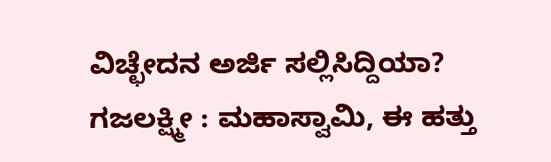ವಿಚ್ಛೇದನ ಅರ್ಜಿ ಸಲ್ಲಿಸಿದ್ದಿಯಾ?
ಗಜಲಕ್ಷ್ಮೀ : ಮಹಾಸ್ವಾಮಿ, ಈ ಹತ್ತು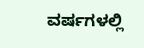ವರ್ಷಗಳಲ್ಲಿ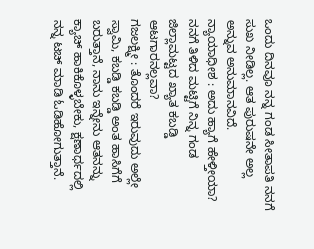ಒಂದು ದಿನವೂ ನನ್ನ ಗಂಡ ಸೀತಾಪತಿ ನನಗೆ ಸುಖ ನೀಡಿಲ್ಲ. ಆತ ಪುರುಷನೇ ಅಲ್ಲ ಅನ್ನುವ ಅನುಮಾನವಿದೆ.
ನ್ಯಾಯಾಧೀಶ : ಅದು ಹ್ಯಾಗೆ ಹೇಳ್ತೀಯಾ? ನನಗೆ ತಿಳಿದ ಮಟ್ಟಿಗೆ ನಿನ್ನ ಗಂಡ ಜಿಲ್ಲಾಮಟ್ಟದ ಖ್ಯಾತ ಕಬಡ್ಡಿ ಆಟಗಾರನಲ್ಲವಾ?
ಗಜಲಕ್ಷ್ಮೀ : ತೊಂದರೆ ಇರುವುದು ಅಲ್ಲೇ ಸ್ವಾಮಿ, ಕಬಡ್ಡಿ ಕಬಡ್ಡಿ ಅಂತ ಹಾಸಿಗೆಗೆ ಬರುತ್ತಾನೆ, ನಾನು ಇನ್ನೇನು ಆತನನ್ನು ಕ್ಯಾಚ್ ಹಾಕಿಕೊಳ್ಳಬೇಕು, ಕ್ಷಣಾರ್ಧದಲ್ಲಿ ನನ್ನ ಟಚ್ ಮಾಡಿ ಓಡಿಹೋಗುತ್ತಾನೆ.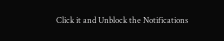Click it and Unblock the Notifications